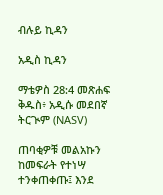ብሉይ ኪዳን

አዲስ ኪዳን

ማቴዎስ 28:4 መጽሐፍ ቅዱስ፥ አዲሱ መደበኛ ትርጒም (NASV)

ጠባቂዎቹ መልአኩን ከመፍራት የተነሣ ተንቀጠቀጡ፤ እንደ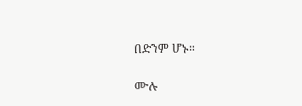በድንም ሆኑ።

ሙሉ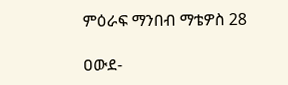ምዕራፍ ማንበብ ማቴዎስ 28

ዐውደ-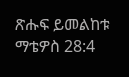ጽሑፍ ይመልከቱ ማቴዎስ 28:4